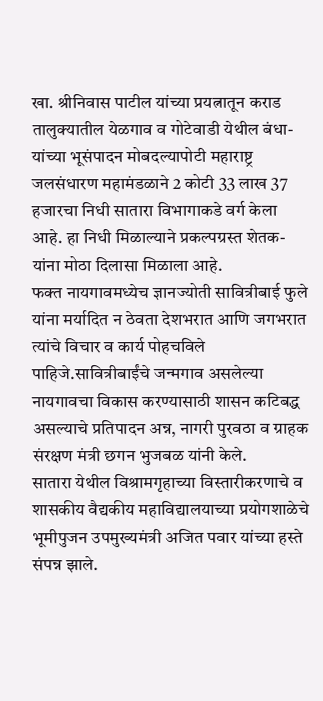खा. श्रीनिवास पाटील यांच्या प्रयत्नातून कराड तालुक्यातील येळगाव व गोटेवाडी येथील बंधा-यांच्या भूसंपादन मोबदल्यापोटी महाराष्ट्र जलसंधारण महामंडळाने 2 कोटी 33 लाख 37 हजारचा निधी सातारा विभागाकडे वर्ग केला आहे. हा निधी मिळाल्याने प्रकल्पग्रस्त शेतक-यांना मोठा दिलासा मिळाला आहे.
फक्त नायगावमध्येच ज्ञानज्योती सावित्रीबाई फुले यांना मर्यादित न ठेवता देशभरात आणि जगभरात त्यांचे विचार व कार्य पोहचविले पाहिजे.सावित्रीबाईंचे जन्मगाव असलेल्या नायगावचा विकास करण्यासाठी शासन कटिबद्ध असल्याचे प्रतिपादन अन्न, नागरी पुरवठा व ग्राहक संरक्षण मंत्री छगन भुजबळ यांनी केले.
सातारा येथील विश्रामगृहाच्या विस्तारीकरणाचे व शासकीय वैद्यकीय महाविद्यालयाच्या प्रयोगशाळेचे भूमीपुजन उपमुख्यमंत्री अजित पवार यांच्या हस्ते संपन्न झाले.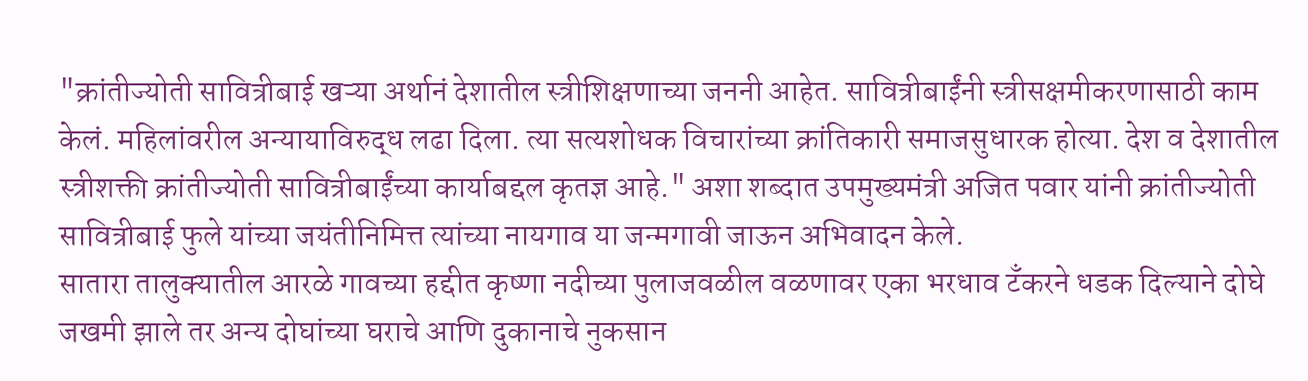"क्रांतीज्योती सावित्रीबाई खऱ्या अर्थानं देशातील स्त्रीशिक्षणाच्या जननी आहेत. सावित्रीबाईंनी स्त्रीसक्षमीकरणासाठी काम केलं. महिलांवरील अन्यायाविरुद्ध लढा दिला. त्या सत्यशोधक विचारांच्या क्रांतिकारी समाजसुधारक होत्या. देश व देशातील स्त्रीशक्ती क्रांतीज्योती सावित्रीबाईंच्या कार्याबद्दल कृतज्ञ आहे." अशा शब्दात उपमुख्यमंत्री अजित पवार यांनी क्रांतीज्योती सावित्रीबाई फुले यांच्या जयंतीनिमित्त त्यांच्या नायगाव या जन्मगावी जाऊन अभिवादन केले.
सातारा तालुक्यातील आरळे गावच्या हद्दीत कृष्णा नदीच्या पुलाजवळील वळणावर एका भरधाव टँकरने धडक दिल्याने दोघे जखमी झाले तर अन्य दोघांच्या घराचे आणि दुकानाचे नुकसान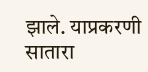झाले. याप्रकरणी सातारा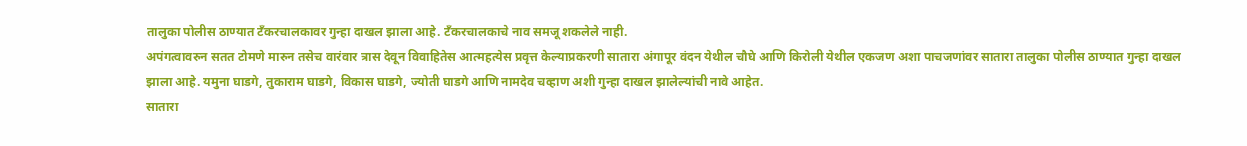तालुका पोलीस ठाण्यात टँकरचालकावर गुन्हा दाखल झाला आहे. टँकरचालकाचे नाव समजू शकलेले नाही.
अपंगत्वावरुन सतत टोमणे मारुन तसेच वारंवार त्रास देवून विवाहितेस आत्महत्येस प्रवृत्त केल्याप्रकरणी सातारा अंगापूर वंदन येथील चौघे आणि किरोली येथील एकजण अशा पाचजणांवर सातारा तालुका पोलीस ठाण्यात गुन्हा दाखल झाला आहे. यमुना घाडगे, तुकाराम घाडगे, विकास घाडगे, ज्योती घाडगे आणि नामदेव चव्हाण अशी गुन्हा दाखल झालेल्यांची नावे आहेत.
सातारा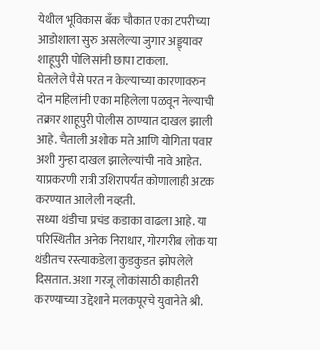येथील भूविकास बँक चौकात एका टपरीच्या आडोशाला सुरु असलेल्या जुगार अड्ड्यावर शाहूपुरी पोलिसांनी छापा टाकला.
घेतलेले पैसे परत न केल्याच्या कारणावरुन दोन महिलांनी एका महिलेला पळवून नेल्याची तक्रार शाहूपुरी पोलीस ठाण्यात दाखल झाली आहे. चैताली अशोक मते आणि योगिता पवार अशी गुन्हा दाखल झालेल्यांची नावे आहेत. याप्रकरणी रात्री उशिरापर्यंत कोणालाही अटक करण्यात आलेली नव्हती.
सध्या थंडीचा प्रचंड कडाका वाढला आहे. या परिस्थितीत अनेक निराधार, गोरगरीब लोक या थंडीतच रस्त्याकडेला कुडकुडत झोपलेले दिसतात. अशा गरजू लोकांसाठी काहीतरी करण्याच्या उद्देशाने मलकपूरचे युवानेते श्री.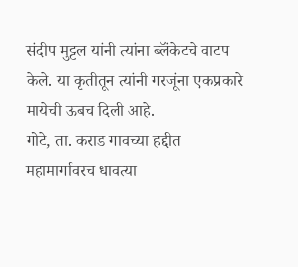संदीप मुट्टल यांनी त्यांना ब्लॅंकेटचे वाटप केले. या कृतीतून त्यांनी गरजूंना एकप्रकारे मायेची ऊबच दिली आहे.
गोटे, ता. कराड गावच्या हद्दीत महामार्गावरच धावत्या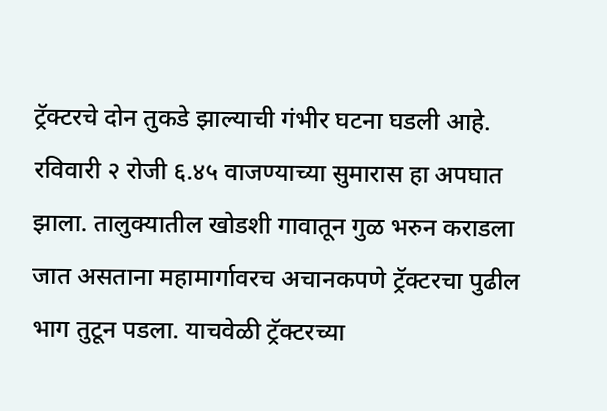ट्रॅक्टरचे दोन तुकडे झाल्याची गंभीर घटना घडली आहे. रविवारी २ रोजी ६.४५ वाजण्याच्या सुमारास हा अपघात झाला. तालुक्यातील खोडशी गावातून गुळ भरुन कराडला जात असताना महामार्गावरच अचानकपणे ट्रॅक्टरचा पुढील भाग तुटून पडला. याचवेळी ट्रॅक्टरच्या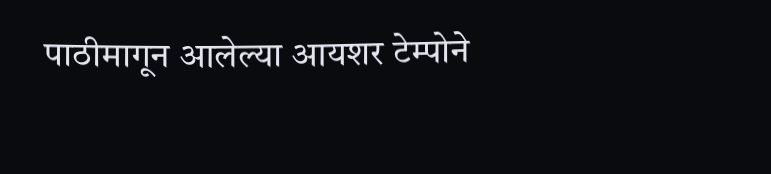पाठीमागून आलेल्या आयशर टेम्पोने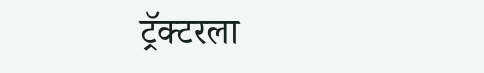ट्रॅक्टरला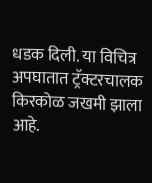धडक दिली. या विचित्र अपघातात ट्रॅक्टरचालक किरकोळ जखमी झाला आहे.